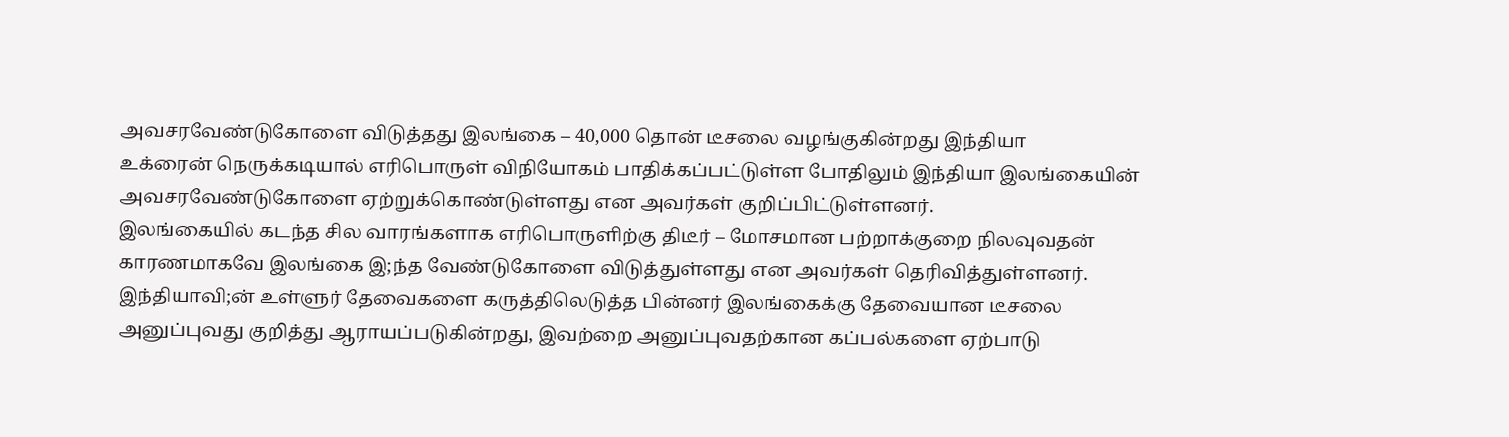அவசரவேண்டுகோளை விடுத்தது இலங்கை – 40,000 தொன் டீசலை வழங்குகின்றது இந்தியா
உக்ரைன் நெருக்கடியால் எரிபொருள் விநியோகம் பாதிக்கப்பட்டுள்ள போதிலும் இந்தியா இலங்கையின் அவசரவேண்டுகோளை ஏற்றுக்கொண்டுள்ளது என அவர்கள் குறிப்பிட்டுள்ளனர்.
இலங்கையில் கடந்த சில வாரங்களாக எரிபொருளிற்கு திடீர் – மோசமான பற்றாக்குறை நிலவுவதன் காரணமாகவே இலங்கை இ;ந்த வேண்டுகோளை விடுத்துள்ளது என அவர்கள் தெரிவித்துள்ளனர்.
இந்தியாவி;ன் உள்ளுர் தேவைகளை கருத்திலெடுத்த பின்னர் இலங்கைக்கு தேவையான டீசலை அனுப்புவது குறித்து ஆராயப்படுகின்றது, இவற்றை அனுப்புவதற்கான கப்பல்களை ஏற்பாடு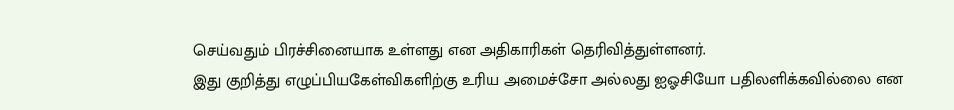செய்வதும் பிரச்சினையாக உள்ளது என அதிகாரிகள் தெரிவித்துள்ளனர்.
இது குறித்து எழுப்பியகேள்விகளிற்கு உரிய அமைச்சோ அல்லது ஐஓசியோ பதிலளிக்கவில்லை என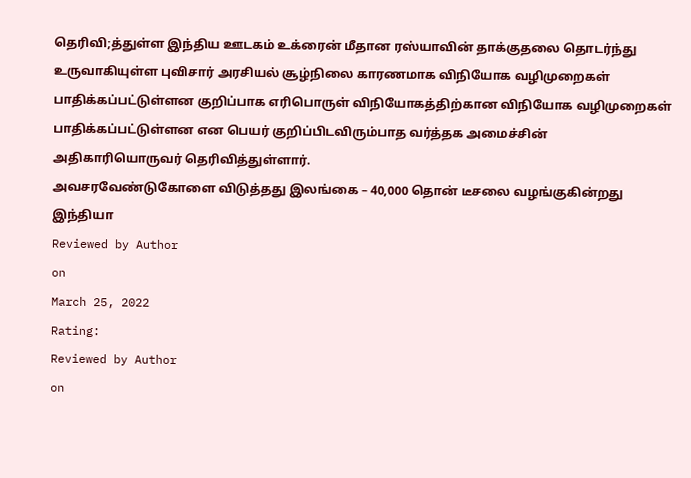தெரிவி;த்துள்ள இந்திய ஊடகம் உக்ரைன் மீதான ரஸ்யாவின் தாக்குதலை தொடர்ந்து உருவாகியுள்ள புவிசார் அரசியல் சூழ்நிலை காரணமாக விநியோக வழிமுறைகள் பாதிக்கப்பட்டுள்ளன குறிப்பாக எரிபொருள் விநியோகத்திற்கான விநியோக வழிமுறைகள் பாதிக்கப்பட்டுள்ளன என பெயர் குறிப்பிடவிரும்பாத வர்த்தக அமைச்சின் அதிகாரியொருவர் தெரிவித்துள்ளார்.
அவசரவேண்டுகோளை விடுத்தது இலங்கை – 40,000 தொன் டீசலை வழங்குகின்றது இந்தியா
Reviewed by Author
on
March 25, 2022
Rating:
Reviewed by Author
on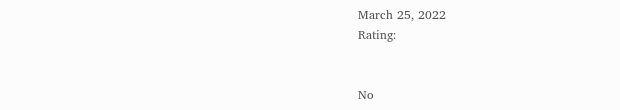March 25, 2022
Rating:


No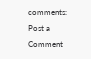comments:
Post a Comment